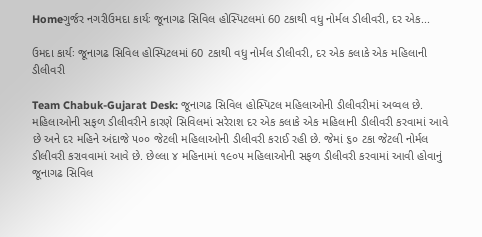Homeગુર્જર નગરીઉમદા કાર્યઃ જૂનાગઢ સિવિલ હોસ્પિટલમાં 60 ટકાથી વધુ નોર્મલ ડીલીવરી, દર એક...

ઉમદા કાર્યઃ જૂનાગઢ સિવિલ હોસ્પિટલમાં 60 ટકાથી વધુ નોર્મલ ડીલીવરી, દર એક કલાકે એક મહિલાની ડીલીવરી

Team Chabuk-Gujarat Desk: જૂનાગઢ સિવિલ હોસ્પિટલ મહિલાઓની ડીલીવરીમાં અવ્વલ છે. મહિલાઓની સફળ ડીલીવરીને કારણે સિવિલમાં સરેરાશ દર એક કલાકે એક મહિલાની ડીલીવરી કરવામાં આવે છે અને દર મહિને અંદાજે ૫૦૦ જેટલી મહિલાઓની ડીલીવરી કરાઈ રહી છે. જેમાં ૬૦ ટકા જેટલી નોર્મલ ડીલીવરી કરાવવામાં આવે છે. છેલ્લા ૪ મહિનામાં ૧૯૦૫ મહિલાઓની સફળ ડીલીવરી કરવામાં આવી હોવાનું જૂનાગઢ સિવિલ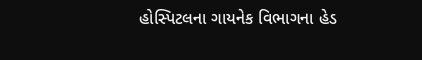હોસ્પિટલના ગાયનેક વિભાગના હેડ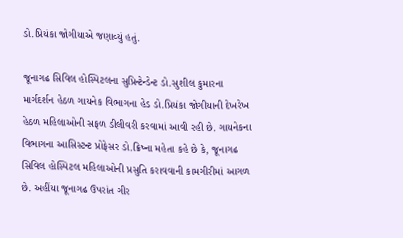ડો.પ્રિયંકા જોગીયાએ જણાવ્યું હતું.

જૂનાગઢ સિવિલ હોસ્પિટલના સુપ્રિન્ટેન્ડેન્ટ ડો.સુશીલ કુમારના માર્ગદર્શન હેઠળ ગાયનેક વિભાગના હેડ ડો.પ્રિયંકા જોગીયાની દેખરેખ હેઠળ મહિલાઓની સફળ ડીલીવરી કરવામાં આવી રહી છે. ગાયનેકના વિભાગના આસિસ્ટન્ટ પ્રોફેસર ડો.ક્રિષ્ના મહેતા કહે છે કે, જૂનાગઢ સિવિલ હોસ્પિટલ મહિલાઓની પ્રસુતિ કરાવવાની કામગીરીમાં આગળ છે. અહીંયા જૂનાગઢ ઉપરાંત ગીર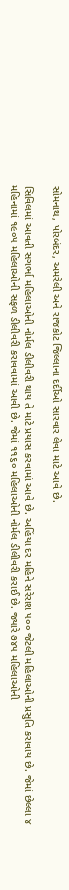સોમનાથ, પોરબંદર, અમરેલી અને રાજકોટ જિલ્લાના દર્દીઓ સારવાર લેવા માટે આવે છે.

સિવિલમાં આવતી સગર્ભા મહિલાઓની નોર્મલ ડીલીવરી થાય તે માટે પ્રયાસ કરવામાં આવે છે. અહિંયા દર મહિને સરેરાશ ૫૦૦ જેટલી મહિલાઓની પ્રસુતિ કરાવાય છે. જેમાં છેલ્લા ૪ મહિનામાં ૧૯૦૫ મહિલાઓની સફળ ડીલીવરી કરાવવામાં આવી છે. જેમાં ૧૧૬૦ મહિલાઓની નોર્મલ ડીલીવરી કરાઈ છે. જ્યારે ૭૪૫ મહિલાઓની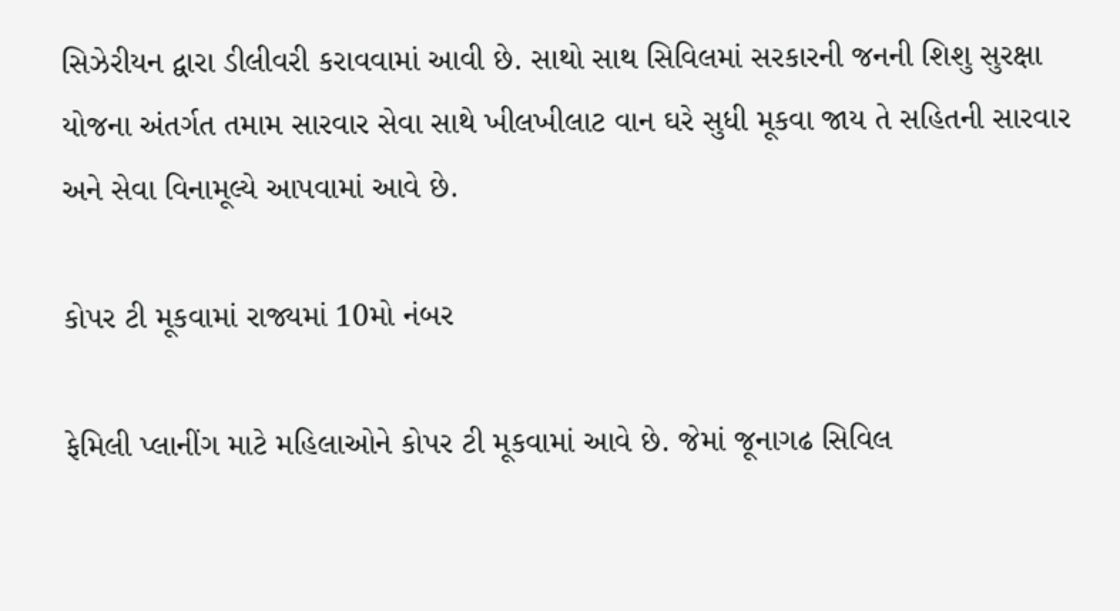સિઝેરીયન દ્વારા ડીલીવરી કરાવવામાં આવી છે. સાથો સાથ સિવિલમાં સરકારની જનની શિશુ સુરક્ષા યોજના અંતર્ગત તમામ સારવાર સેવા સાથે ખીલખીલાટ વાન ઘરે સુધી મૂકવા જાય તે સહિતની સારવાર અને સેવા વિનામૂલ્યે આપવામાં આવે છે.

કોપર ટી મૂકવામાં રાજ્યમાં 10મો નંબર

ફેમિલી પ્લાનીંગ માટે મહિલાઓને કોપર ટી મૂકવામાં આવે છે. જેમાં જૂનાગઢ સિવિલ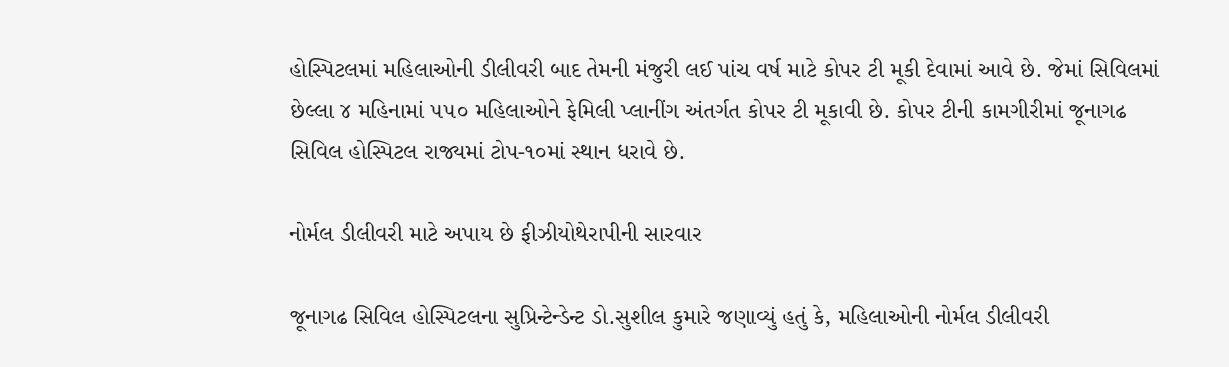હોસ્પિટલમાં મહિલાઓની ડીલીવરી બાદ તેમની મંજુરી લઈ પાંચ વર્ષ માટે કોપર ટી મૂકી દેવામાં આવે છે. જેમાં સિવિલમાં છેલ્લા ૪ મહિનામાં ૫૫૦ મહિલાઓને ફેમિલી પ્લાનીંગ અંતર્ગત કોપર ટી મૂકાવી છે. કોપર ટીની કામગીરીમાં જૂનાગઢ સિવિલ હોસ્પિટલ રાજ્યમાં ટોપ-૧૦માં સ્થાન ધરાવે છે.

નોર્મલ ડીલીવરી માટે અપાય છે ફીઝીયોથેરાપીની સારવાર

જૂનાગઢ સિવિલ હોસ્પિટલના સુપ્રિન્ટેન્ડેન્ટ ડો.સુશીલ કુમારે જણાવ્યું હતું કે, મહિલાઓની નોર્મલ ડીલીવરી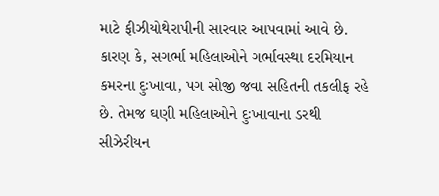માટે ફીઝીયોથેરાપીની સારવાર આપવામાં આવે છે. કારણ કે, સગર્ભા મહિલાઓને ગર્ભાવસ્થા દરમિયાન કમરના દુઃખાવા, પગ સોજી જવા સહિતની તકલીફ રહે છે. તેમજ ઘણી મહિલાઓને દુઃખાવાના ડરથી સીઝેરીયન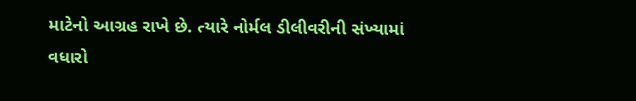માટેનો આગ્રહ રાખે છે. ત્યારે નોર્મલ ડીલીવરીની સંખ્યામાં વધારો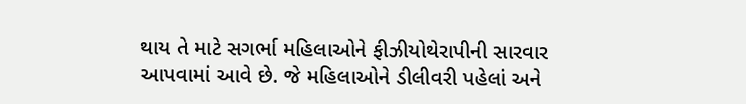થાય તે માટે સગર્ભા મહિલાઓને ફીઝીયોથેરાપીની સારવાર આપવામાં આવે છે. જે મહિલાઓને ડીલીવરી પહેલાં અને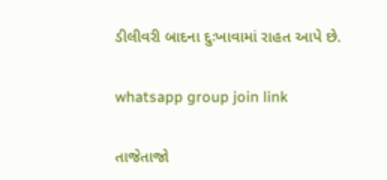ડીલીવરી બાદના દુઃખાવામાં રાહત આપે છે.

whatsapp group join link

તાજેતાજો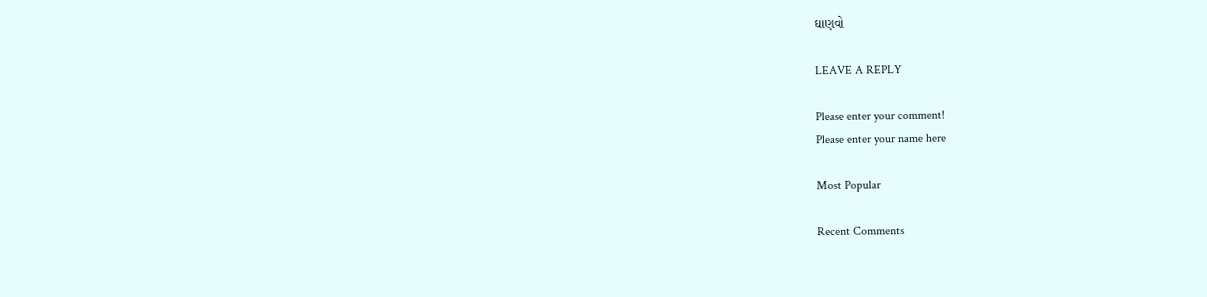ઘાણવો

LEAVE A REPLY

Please enter your comment!
Please enter your name here

Most Popular

Recent Comments